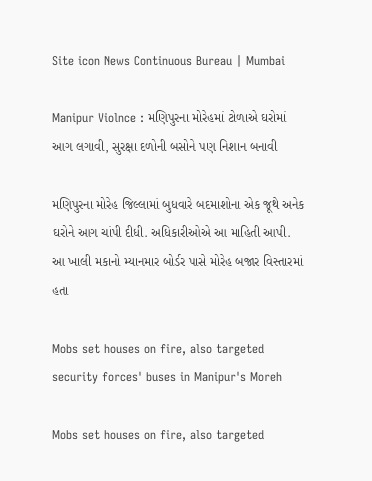Site icon News Continuous Bureau | Mumbai

Manipur Violnce : મણિપુરના મોરેહમાં ટોળાએ ઘરોમાં આગ લગાવી, સુરક્ષા દળોની બસોને પણ નિશાન બનાવી

મણિપુરના મોરેહ જિલ્લામાં બુધવારે બદમાશોના એક જૂથે અનેક ઘરોને આગ ચાંપી દીધી. અધિકારીઓએ આ માહિતી આપી. આ ખાલી મકાનો મ્યાનમાર બોર્ડર પાસે મોરેહ બજાર વિસ્તારમાં હતા

Mobs set houses on fire, also targeted security forces' buses in Manipur's Moreh

Mobs set houses on fire, also targeted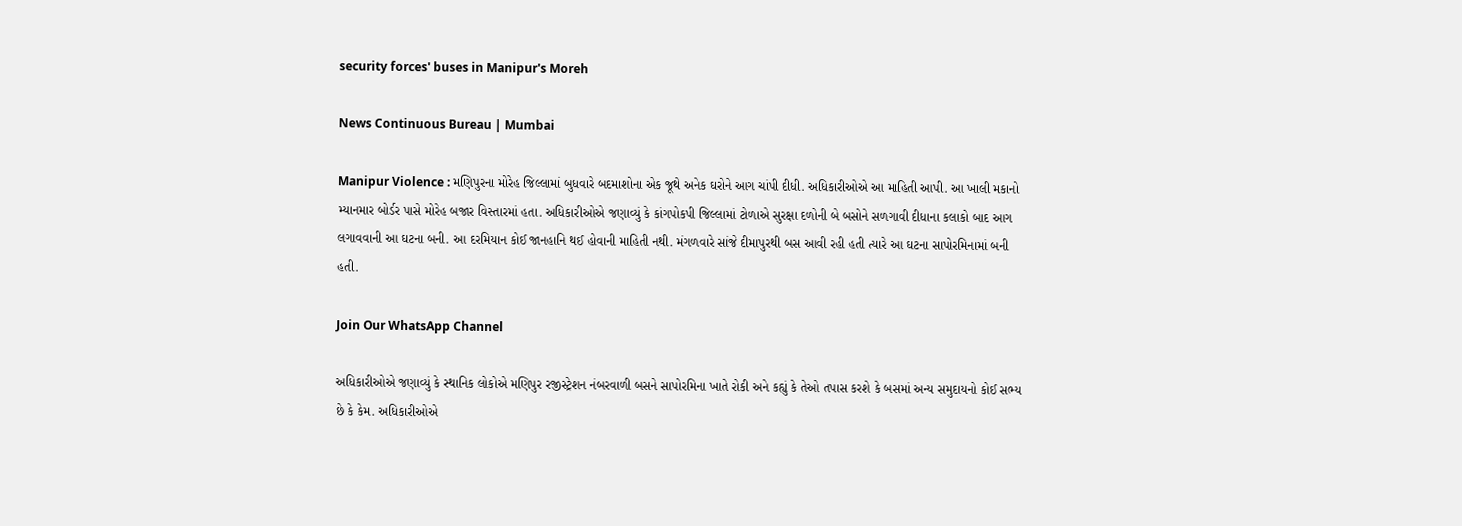security forces' buses in Manipur's Moreh

News Continuous Bureau | Mumbai

Manipur Violence : મણિપુરના મોરેહ જિલ્લામાં બુધવારે બદમાશોના એક જૂથે અનેક ઘરોને આગ ચાંપી દીધી. અધિકારીઓએ આ માહિતી આપી. આ ખાલી મકાનો મ્યાનમાર બોર્ડર પાસે મોરેહ બજાર વિસ્તારમાં હતા. અધિકારીઓએ જણાવ્યું કે કાંગપોકપી જિલ્લામાં ટોળાએ સુરક્ષા દળોની બે બસોને સળગાવી દીધાના કલાકો બાદ આગ લગાવવાની આ ઘટના બની. આ દરમિયાન કોઈ જાનહાનિ થઈ હોવાની માહિતી નથી. મંગળવારે સાંજે દીમાપુરથી બસ આવી રહી હતી ત્યારે આ ઘટના સાપોરમિનામાં બની હતી.

Join Our WhatsApp Channel

અધિકારીઓએ જણાવ્યું કે સ્થાનિક લોકોએ મણિપુર રજીસ્ટ્રેશન નંબરવાળી બસને સાપોરમિના ખાતે રોકી અને કહ્યું કે તેઓ તપાસ કરશે કે બસમાં અન્ય સમુદાયનો કોઈ સભ્ય છે કે કેમ. અધિકારીઓએ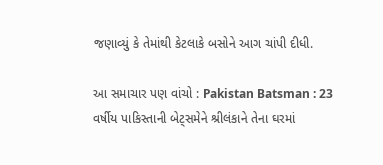જણાવ્યું કે તેમાંથી કેટલાકે બસોને આગ ચાંપી દીધી.

આ સમાચાર પણ વાંચો : Pakistan Batsman : 23 વર્ષીય પાકિસ્તાની બેટ્સમેને શ્રીલંકાને તેના ઘરમાં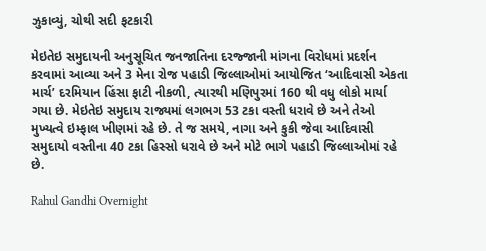ઝુકાવ્યું, ચોથી સદી ફટકારી

મેઇતેઇ સમુદાયની અનુસૂચિત જનજાતિના દરજ્જાની માંગના વિરોધમાં પ્રદર્શન કરવામાં આવ્યા અને 3 મેના રોજ પહાડી જિલ્લાઓમાં આયોજિત ‘આદિવાસી એકતા માર્ચ’ દરમિયાન હિંસા ફાટી નીકળી, ત્યારથી મણિપુરમાં 160 થી વધુ લોકો માર્યા ગયા છે. મેઇતેઇ સમુદાય રાજ્યમાં લગભગ 53 ટકા વસ્તી ધરાવે છે અને તેઓ મુખ્યત્વે ઇમ્ફાલ ખીણમાં રહે છે. તે જ સમયે, નાગા અને કુકી જેવા આદિવાસી સમુદાયો વસ્તીના 40 ટકા હિસ્સો ધરાવે છે અને મોટે ભાગે પહાડી જિલ્લાઓમાં રહે છે.

Rahul Gandhi Overnight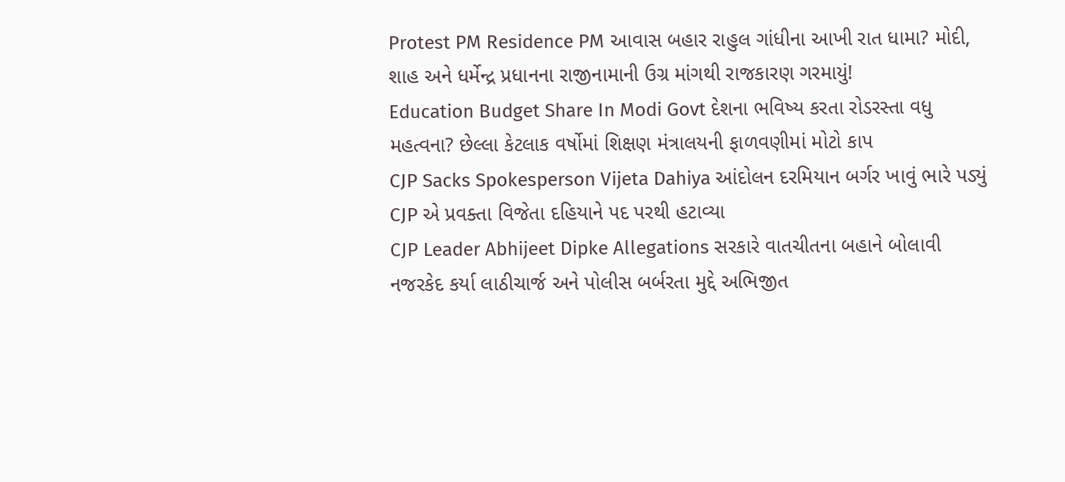Protest PM Residence PM આવાસ બહાર રાહુલ ગાંધીના આખી રાત ધામા? મોદી, શાહ અને ધર્મેન્દ્ર પ્રધાનના રાજીનામાની ઉગ્ર માંગથી રાજકારણ ગરમાયું!
Education Budget Share In Modi Govt દેશના ભવિષ્ય કરતા રોડરસ્તા વધુ મહત્વના? છેલ્લા કેટલાક વર્ષોમાં શિક્ષણ મંત્રાલયની ફાળવણીમાં મોટો કાપ
CJP Sacks Spokesperson Vijeta Dahiya આંદોલન દરમિયાન બર્ગર ખાવું ભારે પડ્યું CJP એ પ્રવક્તા વિજેતા દહિયાને પદ પરથી હટાવ્યા
CJP Leader Abhijeet Dipke Allegations સરકારે વાતચીતના બહાને બોલાવી નજરકેદ કર્યા લાઠીચાર્જ અને પોલીસ બર્બરતા મુદ્દે અભિજીત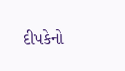દીપકેનો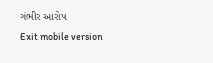ગંભીર આરોપ
Exit mobile version